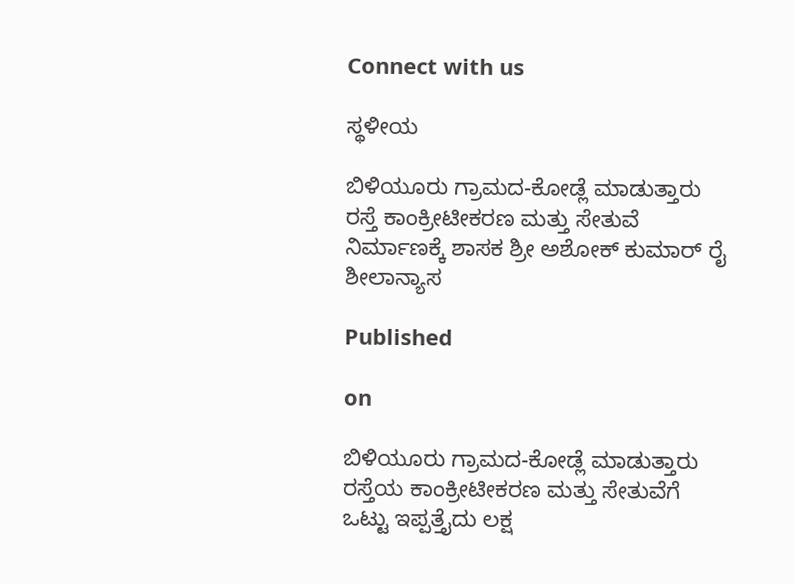Connect with us

ಸ್ಥಳೀಯ

ಬಿಳಿಯೂರು ಗ್ರಾಮದ-ಕೋಡ್ಲೆ ಮಾಡುತ್ತಾರು ರಸ್ತೆ ಕಾಂಕ್ರೀಟೀಕರಣ ಮತ್ತು ಸೇತುವೆ ನಿರ್ಮಾಣಕ್ಕೆ ಶಾಸಕ ಶ್ರೀ ಅಶೋಕ್ ಕುಮಾರ್ ರೈ ಶೀಲಾನ್ಯಾಸ

Published

on

ಬಿಳಿಯೂರು ಗ್ರಾಮದ-ಕೋಡ್ಲೆ ಮಾಡುತ್ತಾರು ರಸ್ತೆಯ ಕಾಂಕ್ರೀಟೀಕರಣ ಮತ್ತು ಸೇತುವೆಗೆ ಒಟ್ಟು ಇಪ್ಪತ್ತೈದು ಲಕ್ಷ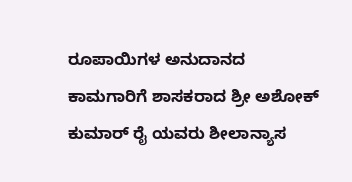ರೂಪಾಯಿಗಳ ಅನುದಾನದ ಕಾಮಗಾರಿಗೆ ಶಾಸಕರಾದ ಶ್ರೀ ಅಶೋಕ್ ಕುಮಾರ್ ರೈ ಯವರು ಶೀಲಾನ್ಯಾಸ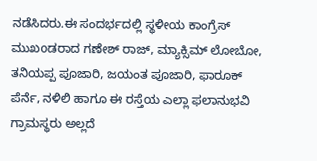ನಡೆಸಿದರು.ಈ ಸಂದರ್ಭದಲ್ಲಿ ಸ್ಥಳೀಯ ಕಾಂಗ್ರೆಸ್ ಮುಖoಡರಾದ ಗಣೇಶ್ ರಾಜ್, ಮ್ಯಾಕ್ಸಿಮ್ ಲೋಬೋ, ತನಿಯಪ್ಪ ಪೂಜಾರಿ, ಜಯಂತ ಪೂಜಾರಿ, ಫಾರೂಕ್ ಪೆರ್ನೆ, ನಳಿಲಿ ಹಾಗೂ ಈ ರಸ್ತೆಯ ಎಲ್ಲಾ ಫಲಾನುಭವಿ ಗ್ರಾಮಸ್ಥರು ಅಲ್ಲದೆ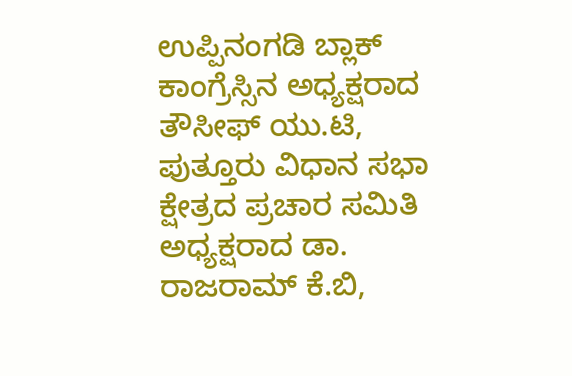ಉಪ್ಪಿನಂಗಡಿ ಬ್ಲಾಕ್ ಕಾಂಗ್ರೆಸ್ಸಿನ ಅಧ್ಯಕ್ಷರಾದ ತೌಸೀಫ್ ಯು.ಟಿ, ಪುತ್ತೂರು ವಿಧಾನ ಸಭಾ ಕ್ಷೇತ್ರದ ಪ್ರಚಾರ ಸಮಿತಿ ಅಧ್ಯಕ್ಷರಾದ ಡಾ. ರಾಜರಾಮ್ ಕೆ.ಬಿ,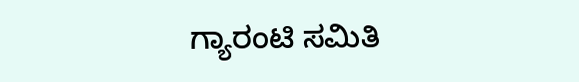ಗ್ಯಾರಂಟಿ ಸಮಿತಿ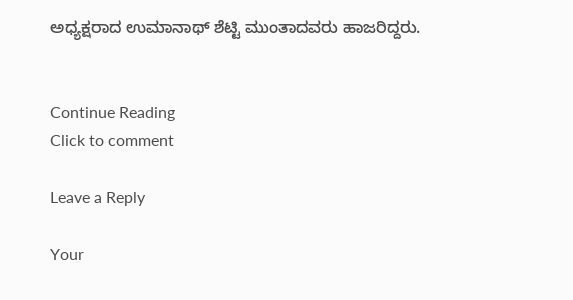ಅಧ್ಯಕ್ಷರಾದ ಉಮಾನಾಥ್ ಶೆಟ್ಟಿ ಮುಂತಾದವರು ಹಾಜರಿದ್ದರು.


Continue Reading
Click to comment

Leave a Reply

Your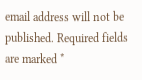email address will not be published. Required fields are marked *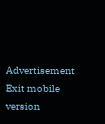Advertisement
Exit mobile version